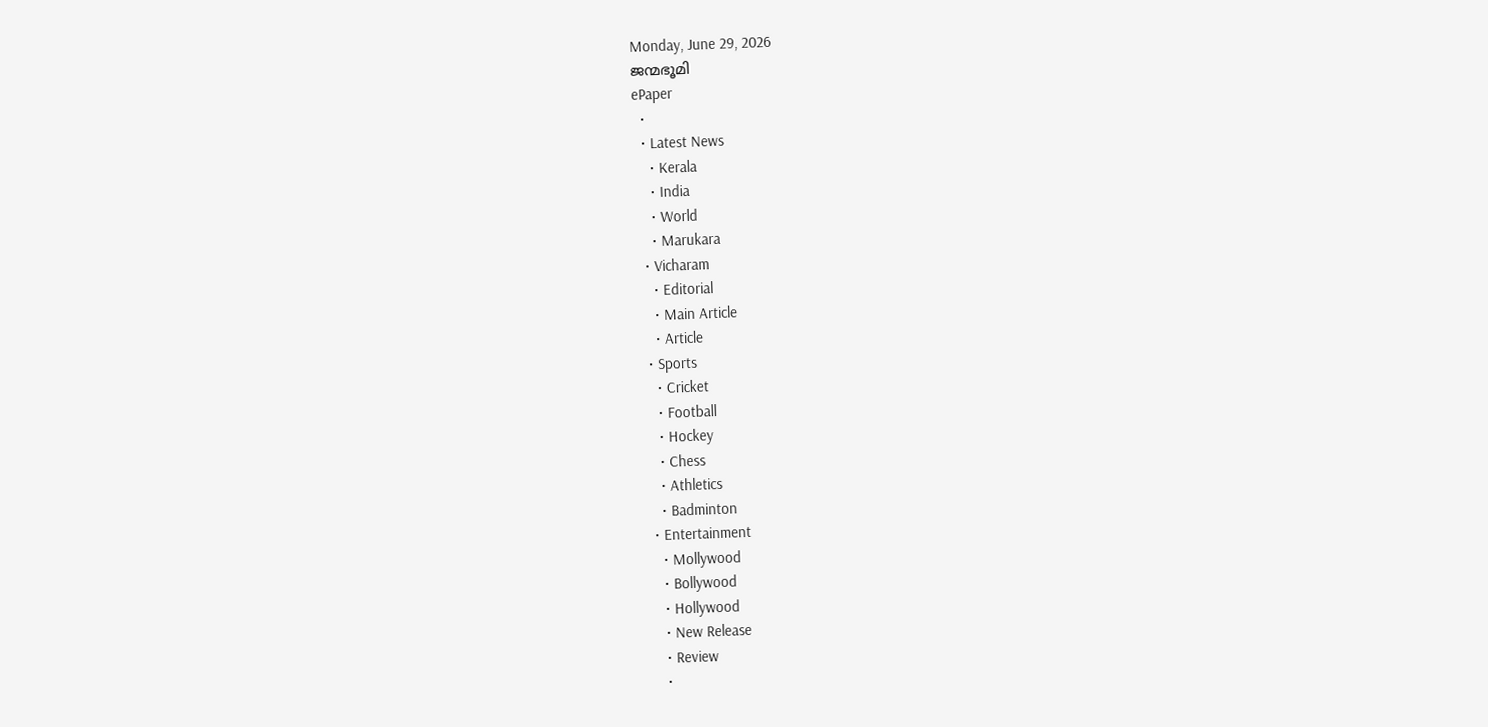Monday, June 29, 2026
ജന്മഭൂമി
ePaper
  •
  • Latest News
    • Kerala
    • India
    • World
    • Marukara
  • Vicharam
    • Editorial
    • Main Article
    • Article
  • Sports
    • Cricket
    • Football
    • Hockey
    • Chess
    • Athletics
    • Badminton
  • Entertainment
    • Mollywood
    • Bollywood
    • Hollywood
    • New Release
    • Review
    •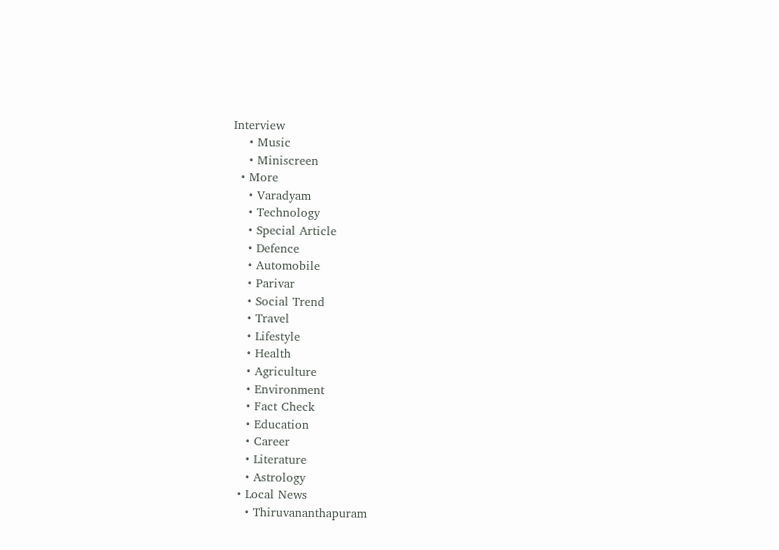Interview
    • Music
    • Miniscreen
  • More
    • Varadyam
    • Technology
    • Special Article
    • Defence
    • Automobile
    • Parivar
    • Social Trend
    • Travel
    • Lifestyle
    • Health
    • Agriculture
    • Environment
    • Fact Check
    • Education
    • Career
    • Literature
    • Astrology
  • Local News
    • Thiruvananthapuram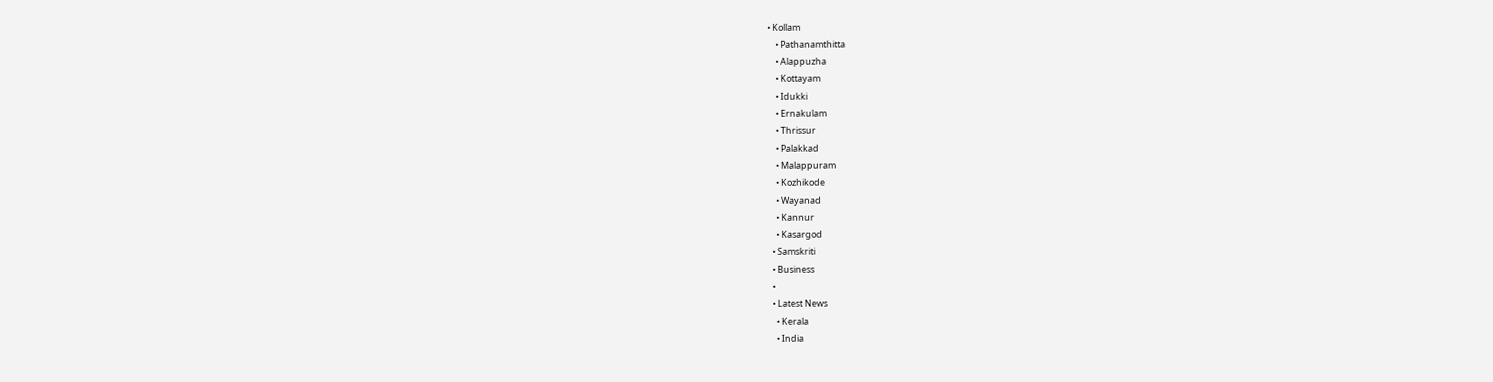• Kollam
    • Pathanamthitta
    • Alappuzha
    • Kottayam
    • Idukki
    • Ernakulam
    • Thrissur
    • Palakkad
    • Malappuram
    • Kozhikode
    • Wayanad
    • Kannur
    • Kasargod
  • Samskriti
  • Business
  •
  • Latest News
    • Kerala
    • India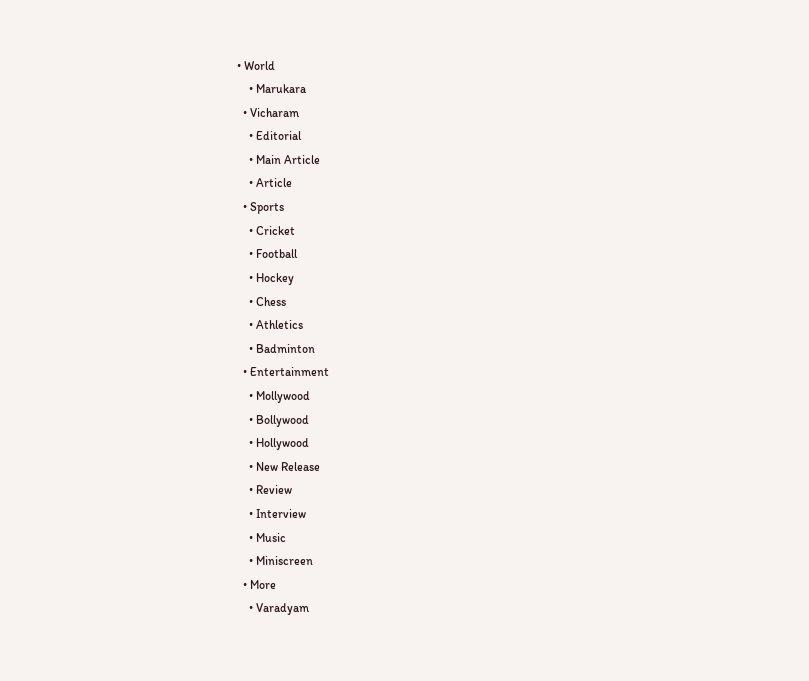• World
    • Marukara
  • Vicharam
    • Editorial
    • Main Article
    • Article
  • Sports
    • Cricket
    • Football
    • Hockey
    • Chess
    • Athletics
    • Badminton
  • Entertainment
    • Mollywood
    • Bollywood
    • Hollywood
    • New Release
    • Review
    • Interview
    • Music
    • Miniscreen
  • More
    • Varadyam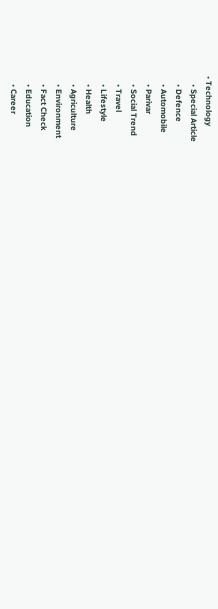• Technology
    • Special Article
    • Defence
    • Automobile
    • Parivar
    • Social Trend
    • Travel
    • Lifestyle
    • Health
    • Agriculture
    • Environment
    • Fact Check
    • Education
    • Career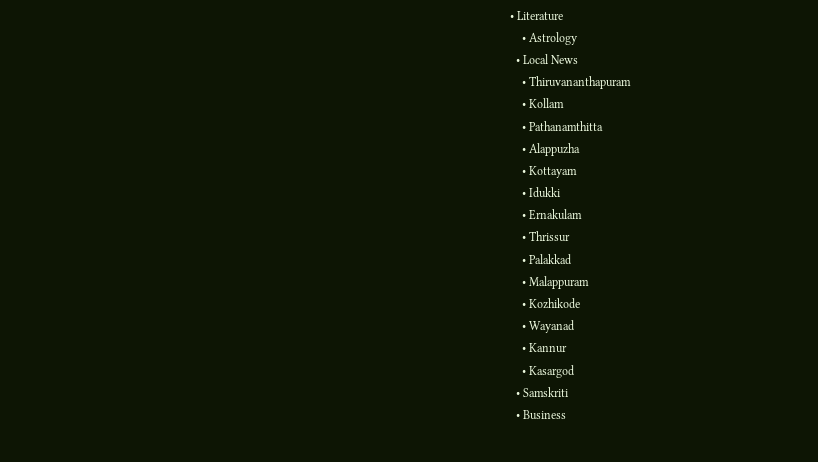• Literature
    • Astrology
  • Local News
    • Thiruvananthapuram
    • Kollam
    • Pathanamthitta
    • Alappuzha
    • Kottayam
    • Idukki
    • Ernakulam
    • Thrissur
    • Palakkad
    • Malappuram
    • Kozhikode
    • Wayanad
    • Kannur
    • Kasargod
  • Samskriti
  • Business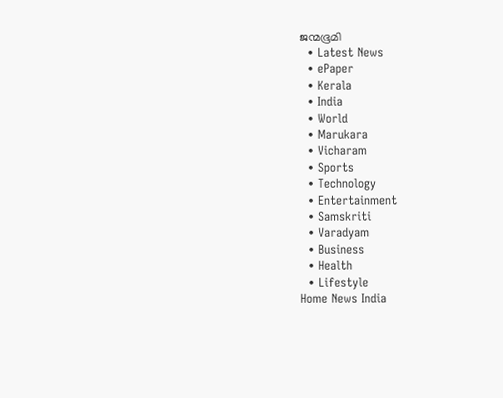ജന്മഭൂമി
  • Latest News
  • ePaper
  • Kerala
  • India
  • World
  • Marukara
  • Vicharam
  • Sports
  • Technology
  • Entertainment
  • Samskriti
  • Varadyam
  • Business
  • Health
  • Lifestyle
Home News India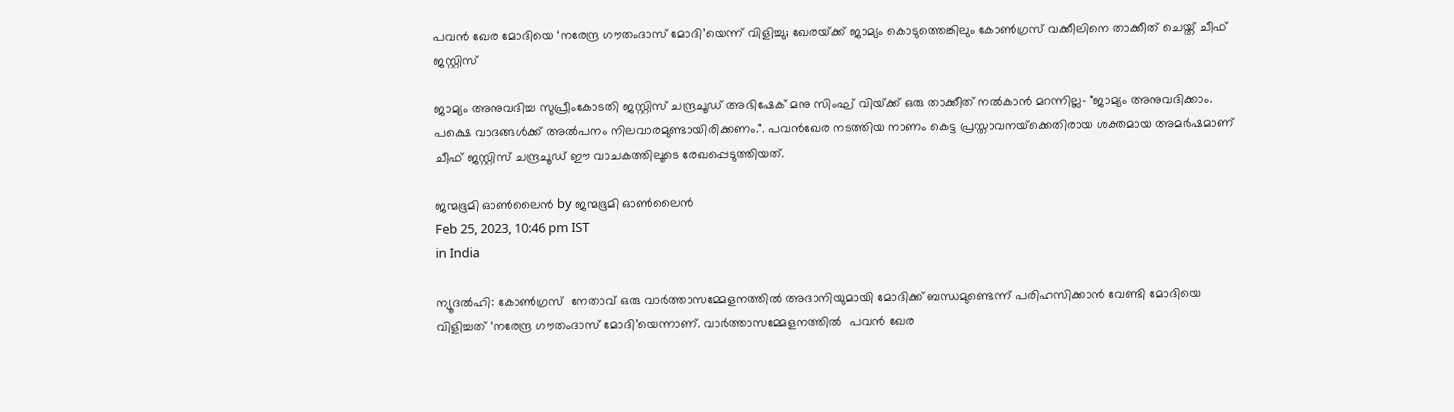പവന്‍ ഖേര മോദിയെ ‘നരേന്ദ്ര ഗൗതംദാസ് മോദി’യെന്ന് വിളിച്ചു; ഖേരയ്‌ക്ക് ജാമ്യം കൊടുത്തെങ്കിലും കോണ്‍ഗ്രസ് വക്കീലിനെ താക്കീത് ചെയ്ത് ചീഫ് ജസ്റ്റിസ്

ജാമ്യം അനുവദിച്ച സുപ്രീംകോടതി ജസ്റ്റിസ് ചന്ദ്രചൂഡ് അഭിഷേക് മനു സിംഘ് വിയ്‌ക്ക് ഒരു താക്കീത് നല്‍കാന്‍ മറന്നില്ല- "ജാമ്യം അനുവദിക്കാം. പക്ഷെ വാദങ്ങള്‍ക്ക് അല്‍പനം നിലവാരമുണ്ടായിരിക്കണം.". പവന്‍ഖേര നടത്തിയ നാണം കെട്ട പ്രസ്താവനയ്‌ക്കെതിരായ ശക്തമായ അമര്‍ഷമാണ് ചീഫ് ജസ്റ്റിസ് ചന്ദ്രചൂഡ് ഈ വാചകത്തിലൂടെ രേഖപ്പെടുത്തിയത്.

ജന്മഭൂമി ഓണ്‍ലൈന്‍ by ജന്മഭൂമി ഓണ്‍ലൈന്‍
Feb 25, 2023, 10:46 pm IST
in India

ന്യൂദല്‍ഹി: കോണ്‍ഗ്രസ്  നേതാവ് ഒരു വാര്‍ത്താസമ്മേളനത്തില്‍ അദാനിയുമായി മോദിക്ക് ബന്ധമുണ്ടെന്ന് പരിഹസിക്കാന്‍ വേണ്ടി മോദിയെ വിളിച്ചത് ‘നരേന്ദ്ര ഗൗതംദാസ് മോദി’യെന്നാണ്. വാര്‍ത്താസമ്മേളനത്തില്‍  പവന്‍ ഖേര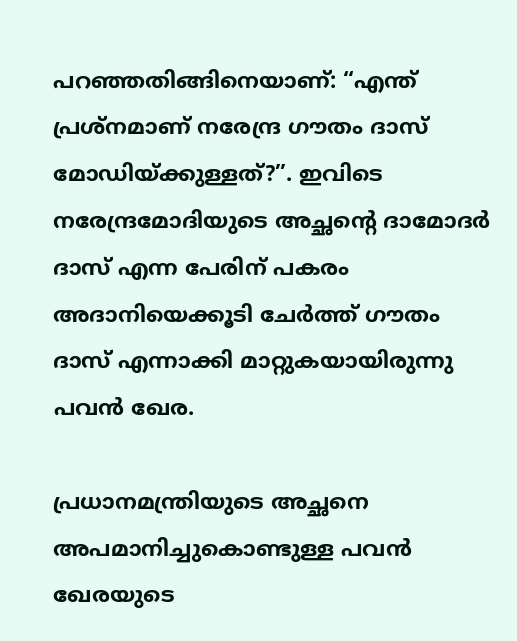പറഞ്ഞതിങ്ങിനെയാണ്: “എന്ത് പ്രശ്നമാണ് നരേന്ദ്ര ഗൗതം ദാസ് മോഡിയ്‌ക്കുള്ളത്?”. ഇവിടെ നരേന്ദ്രമോദിയുടെ അച്ഛന്റെ ദാമോദര്‍  ദാസ് എന്ന പേരിന് പകരം അദാനിയെക്കൂടി ചേര്‍ത്ത് ഗൗതം ദാസ് എന്നാക്കി മാറ്റുകയായിരുന്നു പവന്‍ ഖേര.

പ്രധാനമന്ത്രിയുടെ അച്ഛനെ അപമാനിച്ചുകൊണ്ടുള്ള പവന്‍ ഖേരയുടെ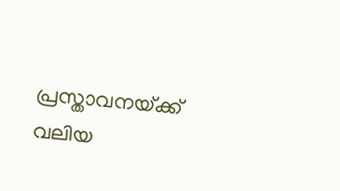പ്രസ്താവനയ്‌ക്ക് വലിയ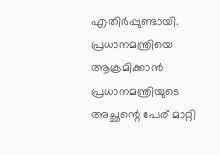എതിര്‍പ്പുണ്ടായി. പ്രധാനമന്ത്രിയെ ആക്രമിക്കാന്‍ പ്രധാനമന്ത്രിയുടെ അച്ഛന്റെ പേര് മാറ്റി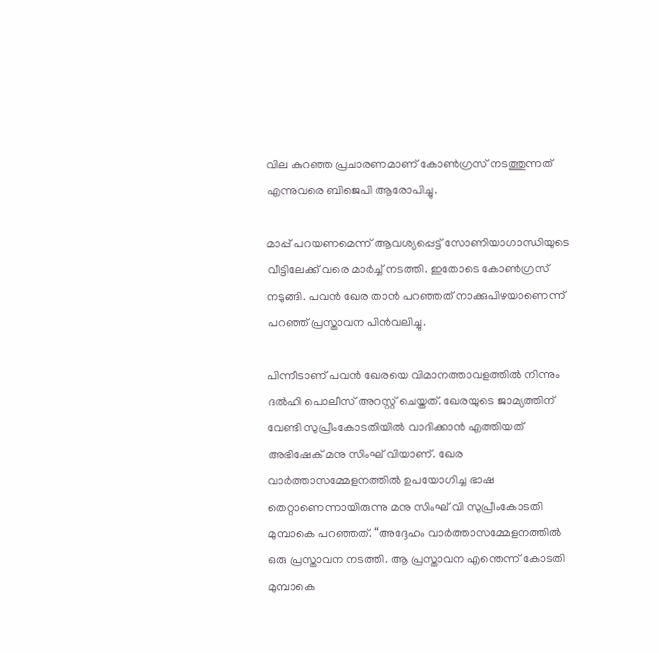വില കുറഞ്ഞ പ്രചാരണമാണ് കോണ്‍ഗ്രസ് നടത്തുന്നത് എന്നുവരെ ബിജെപി ആരോപിച്ചു.

മാപ്പ് പറയണമെന്ന് ആവശ്യപ്പെട്ട് സോണിയാഗാന്ധിയുടെ വീട്ടിലേക്ക് വരെ മാര്‍ച്ച് നടത്തി. ഇതോടെ കോണ്‍ഗ്രസ് നടുങ്ങി. പവന്‍ ഖേര താന്‍ പറഞ്ഞത് നാക്കുപിഴയാണെന്ന് പറഞ്ഞ് പ്രസ്താവന പിന്‍വലിച്ചു.

പിന്നീടാണ് പവന്‍ ഖേരയെ വിമാനത്താവളത്തില്‍ നിന്നും ദല്‍ഹി പൊലീസ് അറസ്റ്റ് ചെയ്തത്. ഖേരയുടെ ജാമ്യത്തിന് വേണ്ടി സുപ്രീംകോടതിയില്‍ വാദിക്കാന്‍ എത്തിയത് അഭിഷേക് മനു സിംഘ് വിയാണ്. ഖേര വാര്‍ത്താസമ്മേളനത്തില്‍ ഉപയോഗിച്ച ഭാഷ തെറ്റാണെന്നായിരുന്നു മനു സിംഘ് വി സുപ്രീംകോടതി മുമ്പാകെ പറഞ്ഞത്. “അദ്ദേഹം വാര്‍ത്താസമ്മേളനത്തില്‍ ഒരു പ്രസ്താവന നടത്തി. ആ പ്രസ്താവന എന്തെന്ന് കോടതി മുമ്പാകെ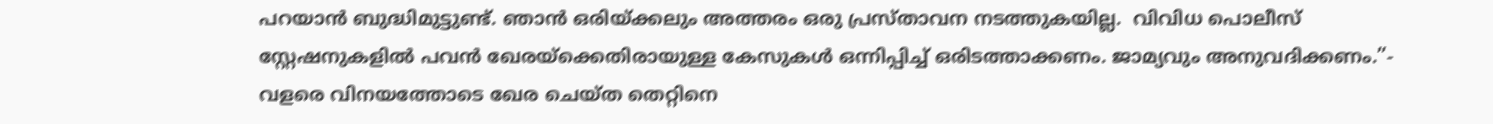പറയാന്‍ ബുദ്ധിമുട്ടുണ്ട്. ഞാന്‍ ഒരിയ്‌ക്കലും അത്തരം ഒരു പ്രസ്താവന നടത്തുകയില്ല.  വിവിധ പൊലീസ് സ്റ്റേഷനുകളില്‍ പവന്‍ ഖേരയ്‌ക്കെതിരായുള്ള കേസുകള്‍ ഒന്നിപ്പിച്ച് ഒരിടത്താക്കണം. ജാമ്യവും അനുവദിക്കണം.”- വളരെ വിനയത്തോടെ ഖേര ചെയ്ത തെറ്റിനെ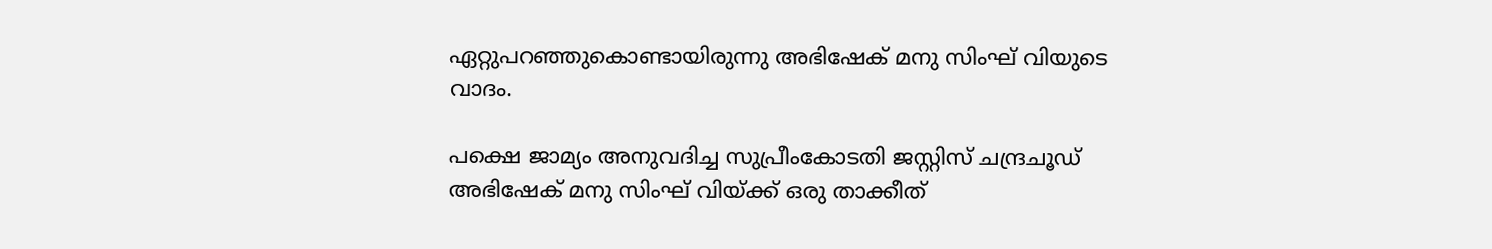ഏറ്റുപറഞ്ഞുകൊണ്ടായിരുന്നു അഭിഷേക് മനു സിംഘ് വിയുടെ വാദം.

പക്ഷെ ജാമ്യം അനുവദിച്ച സുപ്രീംകോടതി ജസ്റ്റിസ് ചന്ദ്രചൂഡ് അഭിഷേക് മനു സിംഘ് വിയ്‌ക്ക് ഒരു താക്കീത്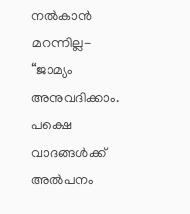നല്‍കാന്‍ മറന്നില്ല- “ജാമ്യം അനുവദിക്കാം. പക്ഷെ വാദങ്ങള്‍ക്ക് അല്‍പനം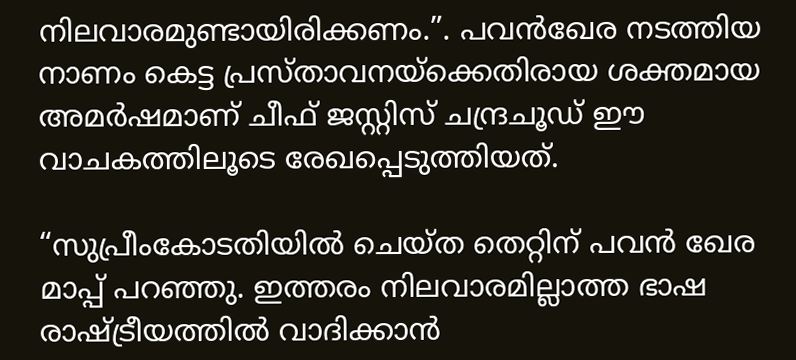നിലവാരമുണ്ടായിരിക്കണം.”. പവന്‍ഖേര നടത്തിയ നാണം കെട്ട പ്രസ്താവനയ്‌ക്കെതിരായ ശക്തമായ അമര്‍ഷമാണ് ചീഫ് ജസ്റ്റിസ് ചന്ദ്രചൂഡ് ഈ വാചകത്തിലൂടെ രേഖപ്പെടുത്തിയത്.

“സുപ്രീംകോടതിയില്‍ ചെയ്ത തെറ്റിന് പവന്‍ ഖേര മാപ്പ് പറഞ്ഞു. ഇത്തരം നിലവാരമില്ലാത്ത ഭാഷ രാഷ്‌ട്രീയത്തില്‍ വാദിക്കാന്‍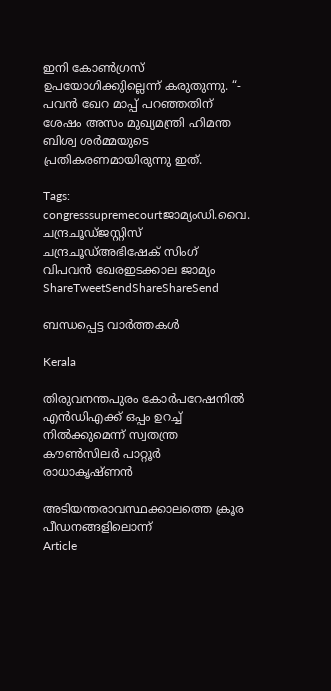ഇനി കോണ്‍ഗ്രസ്  ഉപയോഗിക്കുില്ലെന്ന് കരുതുന്നു. “- പവന്‍ ഖേറ മാപ്പ് പറഞ്ഞതിന് ശേഷം അസം മുഖ്യമന്ത്രി ഹിമന്ത ബിശ്വ ശര്‍മ്മയുടെ പ്രതികരണമായിരുന്നു ഇത്.

Tags: congresssupremecourtജാമ്യംഡി.വൈ. ചന്ദ്രചൂഡ്ജസ്റ്റിസ് ചന്ദ്രചൂഡ്അഭിഷേക് സിംഗ് വിപവന്‍ ഖേരഇടക്കാല ജാമ്യം
ShareTweetSendShareShareSend

ബന്ധപ്പെട്ട വാര്‍ത്തകള്‍

Kerala

തിരുവനന്തപുരം കോര്‍പറേഷനില്‍ എന്‍ഡിഎക്ക് ഒപ്പം ഉറച്ച് നില്‍ക്കുമെന്ന് സ്വതന്ത്ര കൗണ്‍സിലര്‍ പാറ്റൂര്‍ രാധാകൃഷ്ണന്‍

അടിയന്തരാവസ്ഥക്കാലത്തെ ക്രൂര പീഡനങ്ങളിലൊന്ന്‌
Article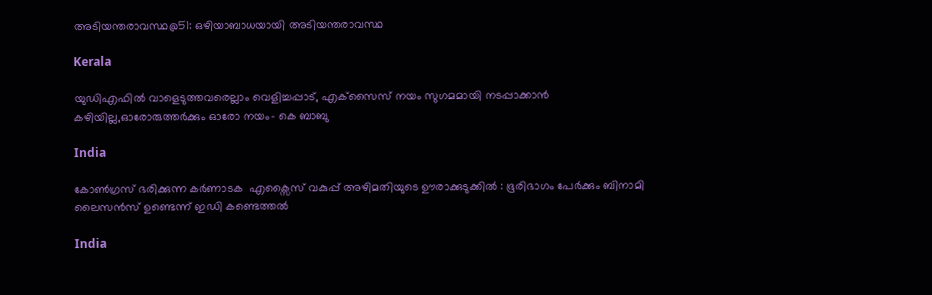അടിയന്തരാവസ്ഥ@51: ഒഴിയാബാധയായി അടിയന്തരാവസ്ഥ

Kerala

യുഡിഎഫില്‍ വാളെടുത്തവരെല്ലാം വെളിച്ചപ്പാട്, എക്‌സൈസ് നയം സുഗമമായി നടപ്പാക്കാന്‍ കഴിയില്ല,ഓരോരുത്തര്‍ക്കും ഓരോ നയം- കെ ബാബു

India

കോൺഗ്രസ് ഭരിക്കുന്ന കർണാടക  എക്സൈസ് വകുപ്പ് അഴിമതിയുടെ ഊരാക്കുടുക്കിൽ : ഭൂരിഭാഗം പേര്‍ക്കും ബിനാമി ലൈസന്‍സ് ഉണ്ടെന്ന് ഇഡി കണ്ടെത്തൽ

India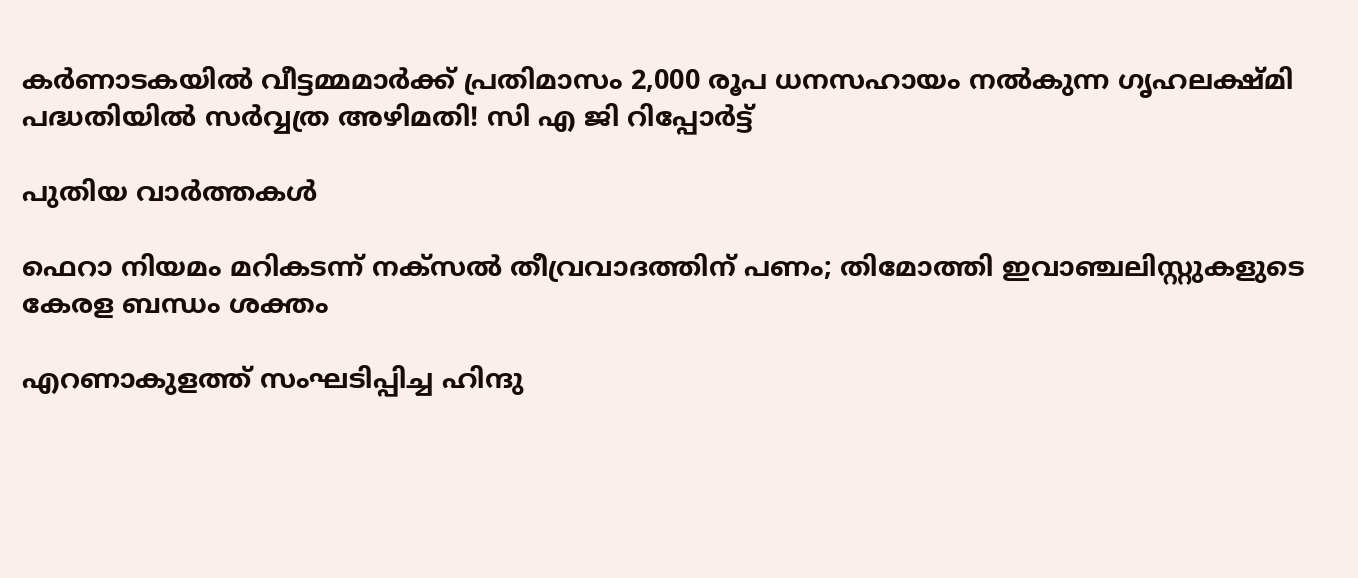കർണാടകയിൽ വീട്ടമ്മമാർക്ക് പ്രതിമാസം 2,000 രൂപ ധനസഹായം നൽകുന്ന ഗൃഹലക്ഷ്മി പദ്ധതിയിൽ സർവ്വത്ര അഴിമതി! സി എ ജി റിപ്പോർട്ട്

പുതിയ വാര്‍ത്തകള്‍

ഫെറാ നിയമം മറികടന്ന് നക്‌സല്‍ തീവ്രവാദത്തിന് പണം; തിമോത്തി ഇവാഞ്ചലിസ്റ്റുകളുടെ കേരള ബന്ധം ശക്തം

എറണാകുളത്ത് സംഘടിപ്പിച്ച ഹിന്ദു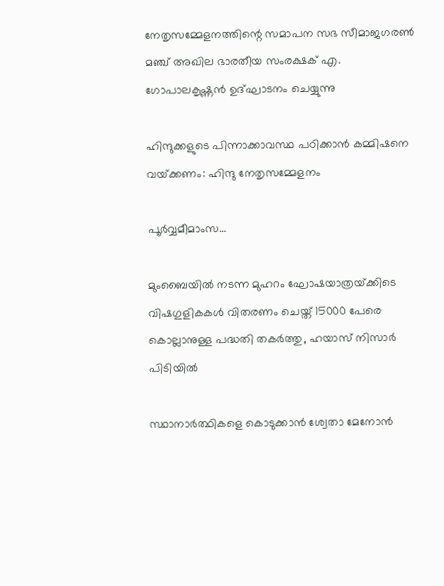നേതൃസമ്മേളനത്തിന്റെ സമാപന സഭ സീമാജഗരണ്‍ മഞ്ച് അഖില ഭാരതീയ സംരക്ഷക് എ. ഗോപാലകൃഷ്ണന്‍ ഉദ്ഘാടനം ചെയ്യുന്നു

ഹിന്ദുക്കളുടെ പിന്നാക്കാവസ്ഥ പഠിക്കാന്‍ കമ്മിഷനെ വയ്‌ക്കണം: ഹിന്ദു നേതൃസമ്മേളനം

പൂര്‍വ്വമീമാംസ…

മുംബൈയിൽ നടന്ന മുഹറം ഘോഷയാത്രയ്‌ക്കിടെ വിഷഗുളികകള്‍ വിതരണം ചെയ്ത് 15000 പേരെ കൊല്ലാനുള്ള പദ്ധതി തകര്‍ത്തു, ഹയാസ് നിസാര്‍ പിടിയില്‍

സ്ഥാനാർത്ഥികളെ കൊടുക്കാൻ ശ്വേതാ മേനോൻ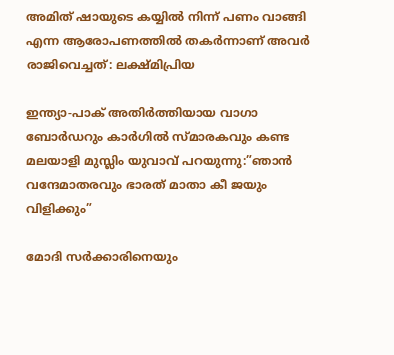അമിത് ഷായുടെ കയ്യിൽ നിന്ന് പണം വാങ്ങി എന്ന ആരോപണത്തില്‍ തകര്‍ന്നാണ് അവര്‍ രാജിവെച്ചത്: ലക്ഷ്മിപ്രിയ

ഇന്ത്യാ-പാക് അതിര്‍ത്തിയായ വാഗാ ബോര്‍ഡറും കാര്‍ഗില്‍ സ്മാരകവും കണ്ട മലയാളി മുസ്ലിം യുവാവ് പറയുന്നു:”ഞാന്‍ വന്ദേമാതരവും ഭാരത് മാതാ കീ ജയും വിളിക്കും”

മോദി സര്‍ക്കാരിനെയും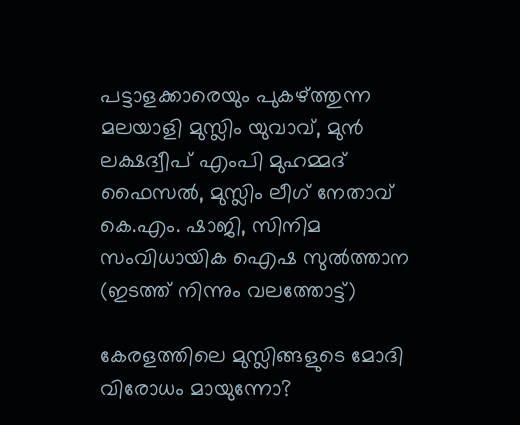പട്ടാളക്കാരെയും പുകഴ്ത്തുന്ന മലയാളി മുസ്ലിം യുവാവ്, മുന്‍ ലക്ഷദ്വീപ് എംപി മുഹമ്മദ് ഫൈസല്‍, മുസ്ലിം ലീഗ് നേതാവ് കെ.എം. ഷാജി, സിനിമ സംവിധായിക ഐഷ സുല്‍ത്താന (ഇടത്ത് നിന്നും വലത്തോട്ട്)

കേരളത്തിലെ മുസ്ലിങ്ങളുടെ മോദി വിരോധം മായുന്നോ?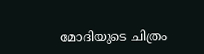മോദിയുടെ ചിത്രം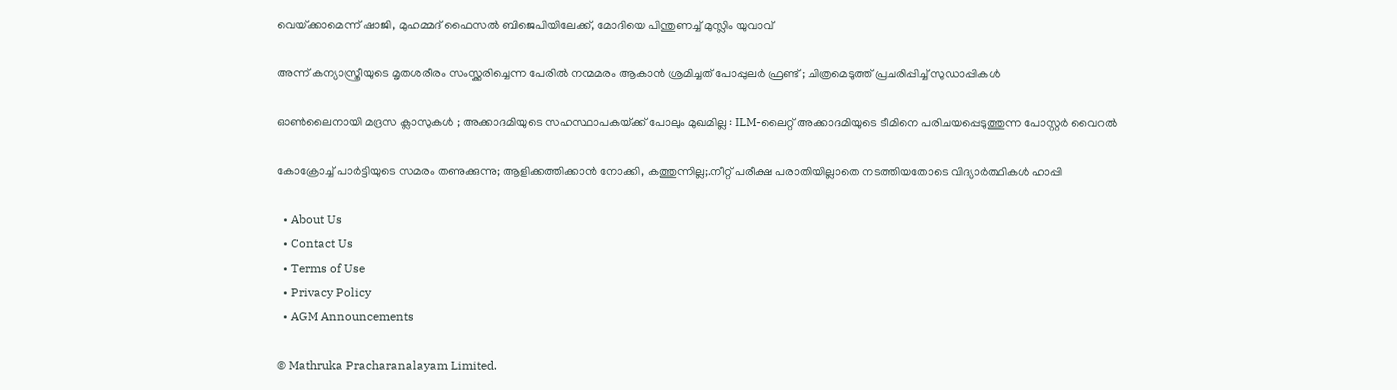വെയ്‌ക്കാമെന്ന് ഷാജി, മുഹമ്മദ് ഫൈസല്‍ ബിജെപിയിലേക്ക്, മോദിയെ പിന്തുണച്ച് മുസ്ലിം യുവാവ്

അന്ന് കന്യാസ്ത്രീയുടെ മൃതശരീരം സംസ്ക്കരിച്ചെന്ന പേരിൽ നന്മമരം ആകാൻ ശ്രമിച്ചത് പോപ്പുലർ ഫ്രണ്ട് ; ചിത്രമെടുത്ത് പ്രചരിപ്പിച്ച് സുഡാപ്പികൾ

ഓൺലൈനായി മദ്രസ ക്ലാസുകൾ ; അക്കാദമിയുടെ സഹസ്ഥാപകയ്‌ക്ക് പോലും മുഖമില്ല : ILM-ലൈറ്റ് അക്കാദമിയുടെ ടീമിനെ പരിചയപ്പെടുത്തുന്ന പോസ്റ്റർ വൈറൽ

കോക്രോച്ച് പാര്‍ട്ടിയുടെ സമരം തണുക്കുന്നു; ആളിക്കത്തിക്കാന്‍ നോക്കി, കത്തുന്നില്ല;.നീറ്റ് പരീക്ഷ പരാതിയില്ലാതെ നടത്തിയതോടെ വിദ്യാര്‍ത്ഥികള്‍ ഹാപ്പി

  • About Us
  • Contact Us
  • Terms of Use
  • Privacy Policy
  • AGM Announcements

© Mathruka Pracharanalayam Limited.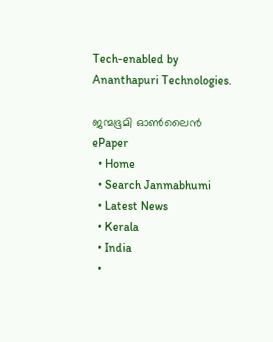Tech-enabled by Ananthapuri Technologies.

ജന്മഭൂമി ഓണ്‍ലൈന്‍
ePaper
  • Home
  • Search Janmabhumi
  • Latest News
  • Kerala
  • India
  •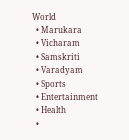World
  • Marukara
  • Vicharam
  • Samskriti
  • Varadyam
  • Sports
  • Entertainment
  • Health
  •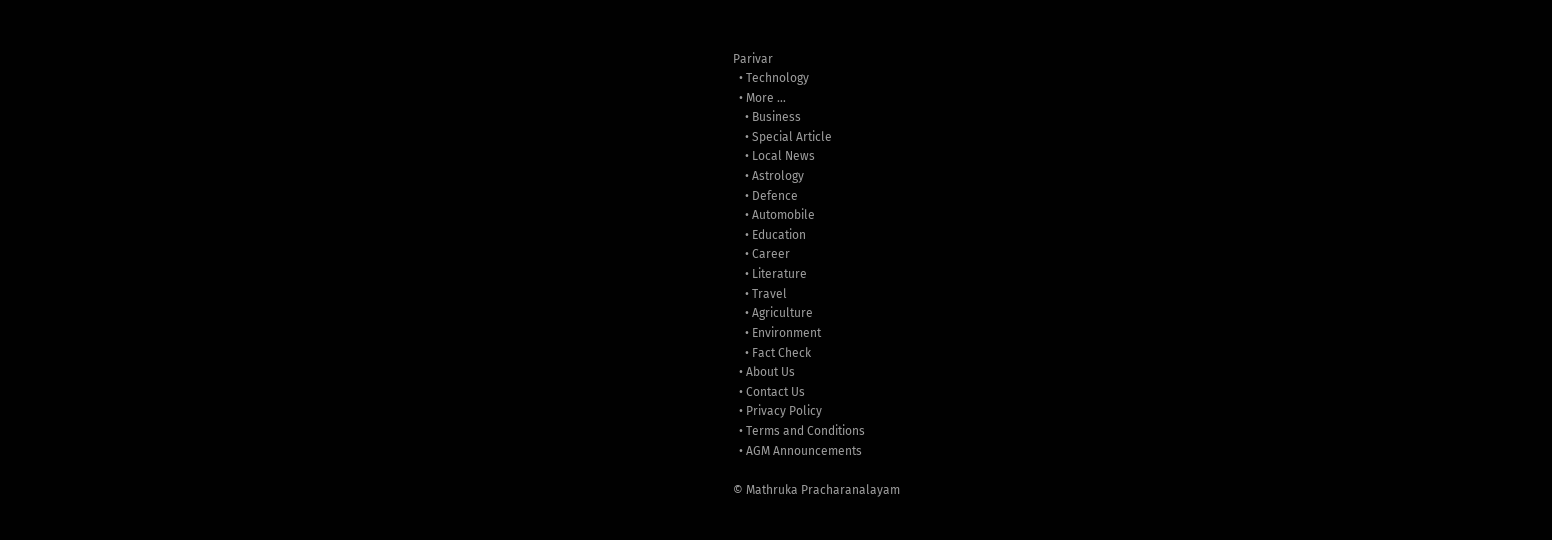Parivar
  • Technology
  • More …
    • Business
    • Special Article
    • Local News
    • Astrology
    • Defence
    • Automobile
    • Education
    • Career
    • Literature
    • Travel
    • Agriculture
    • Environment
    • Fact Check
  • About Us
  • Contact Us
  • Privacy Policy
  • Terms and Conditions
  • AGM Announcements

© Mathruka Pracharanalayam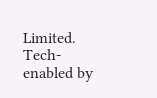Limited.
Tech-enabled by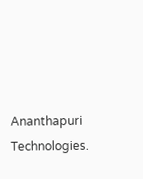Ananthapuri Technologies.